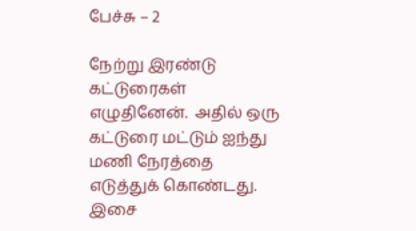பேச்சு – 2

நேற்று இரண்டு கட்டுரைகள் எழுதினேன்.  அதில் ஒரு கட்டுரை மட்டும் ஐந்து மணி நேரத்தை எடுத்துக் கொண்டது.  இசை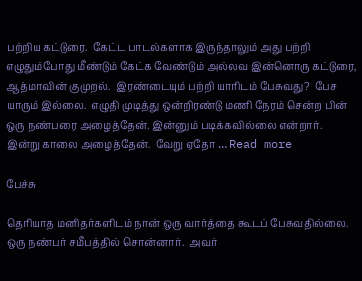பற்றிய கட்டுரை.  கேட்ட பாடல்களாக இருந்தாலும் அது பற்றி எழுதும்போது மீண்டும் கேட்க வேண்டும் அல்லவ இன்னொரு கட்டுரை, ஆத்மாவின் குமுறல்.  இரண்டையும் பற்றி யாரிடம் பேசுவது?  பேச யாரும் இல்லை.  எழுதி முடித்து ஒன்றிரண்டு மணி நேரம் சென்ற பின் ஒரு நண்பரை அழைத்தேன். இன்னும் படிக்கவில்லை என்றார்.  இன்று காலை அழைத்தேன்.  வேறு ஏதோ … Read more

பேச்சு

தெரியாத மனிதர்களிடம் நான் ஒரு வார்த்தை கூடப் பேசுவதில்லை.  ஒரு நண்பர் சமீபத்தில் சொன்னார்.  அவர்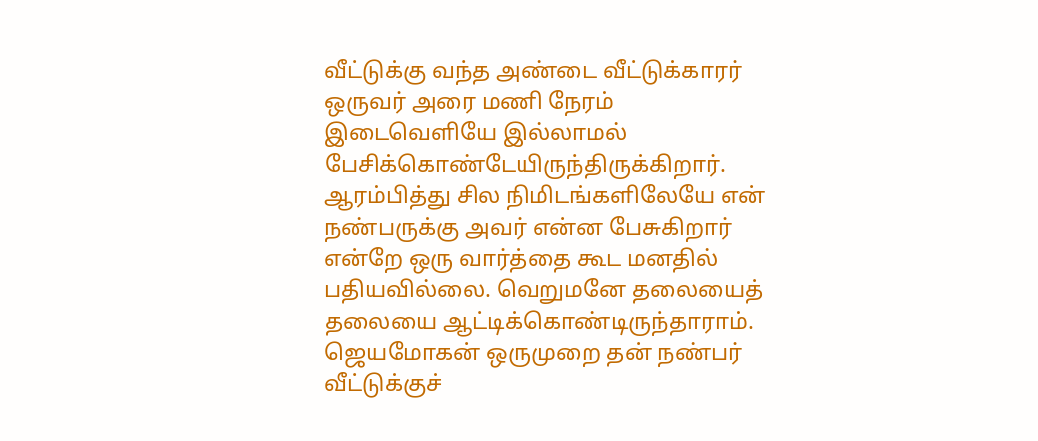வீட்டுக்கு வந்த அண்டை வீட்டுக்காரர் ஒருவர் அரை மணி நேரம் இடைவெளியே இல்லாமல் பேசிக்கொண்டேயிருந்திருக்கிறார். ஆரம்பித்து சில நிமிடங்களிலேயே என் நண்பருக்கு அவர் என்ன பேசுகிறார் என்றே ஒரு வார்த்தை கூட மனதில் பதியவில்லை. வெறுமனே தலையைத் தலையை ஆட்டிக்கொண்டிருந்தாராம். ஜெயமோகன் ஒருமுறை தன் நண்பர் வீட்டுக்குச்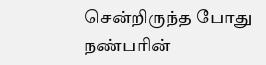சென்றிருந்த போது நண்பரின்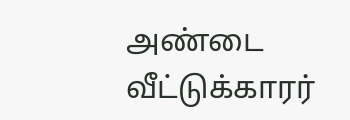அண்டை வீட்டுக்காரர்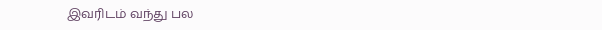இவரிடம் வந்து பல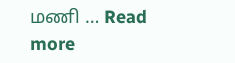மணி … Read more